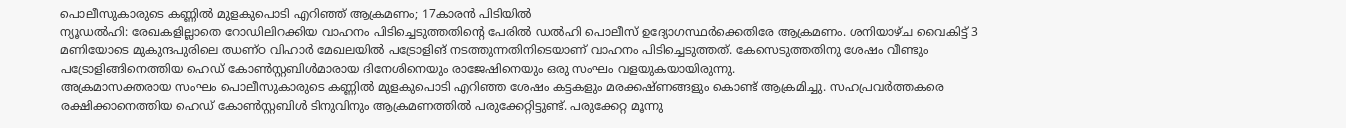പൊലീസുകാരുടെ കണ്ണിൽ മുളകുപൊടി എറിഞ്ഞ് ആക്രമണം; 17കാരൻ പിടിയിൽ
ന്യൂഡൽഹി: രേഖകളില്ലാതെ റോഡിലിറക്കിയ വാഹനം പിടിച്ചെടുത്തതിന്റെ പേരിൽ ഡൽഹി പൊലീസ് ഉദ്യോഗസ്ഥർക്കെതിരേ ആക്രമണം. ശനിയാഴ്ച വൈകിട്ട് 3 മണിയോടെ മുകുന്ദപുരിലെ ഝണ്ഠ വിഹാർ മേഖലയിൽ പട്രോളിങ് നടത്തുന്നതിനിടെയാണ് വാഹനം പിടിച്ചെടുത്തത്. കേസെടുത്തതിനു ശേഷം വീണ്ടും പട്രോളിങ്ങിനെത്തിയ ഹെഡ് കോൺസ്റ്റബിൾമാരായ ദിനേശിനെയും രാജേഷിനെയും ഒരു സംഘം വളയുകയായിരുന്നു.
അക്രമാസക്തരായ സംഘം പൊലീസുകാരുടെ കണ്ണിൽ മുളകുപൊടി എറിഞ്ഞ ശേഷം കട്ടകളും മരക്കഷ്ണങ്ങളും കൊണ്ട് ആക്രമിച്ചു. സഹപ്രവർത്തകരെ രക്ഷിക്കാനെത്തിയ ഹെഡ് കോൺസ്റ്റബിൾ ടിനുവിനും ആക്രമണത്തിൽ പരുക്കേറ്റിട്ടുണ്ട്. പരുക്കേറ്റ മൂന്നു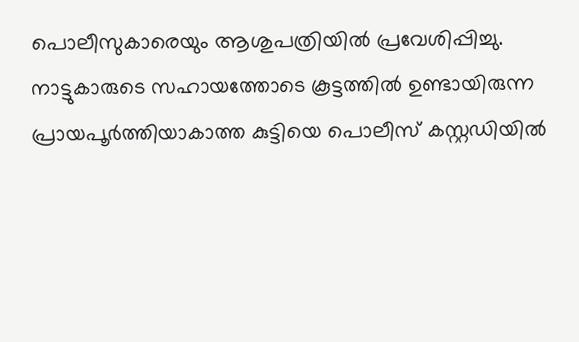പൊലീസുകാരെയും ആശുപത്രിയിൽ പ്രവേശിപ്പിച്ചു.
നാട്ടുകാരുടെ സഹായത്തോടെ കൂട്ടത്തിൽ ഉണ്ടായിരുന്ന പ്രായപൂർത്തിയാകാത്ത കുട്ടിയെ പൊലീസ് കസ്റ്റഡിയിൽ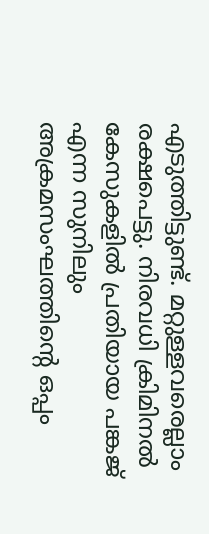എടുത്തിട്ടുണ്ട്. മറ്റുള്ളവരെല്ലാം രക്ഷപെട്ടു. നിരവധി ക്രിമിനൽ കേസുകളിൽ പ്രതിയായ പങ്കജ് എന്ന സുനിലും അക്രമസംഘത്തിന്റെ ഒപ്പം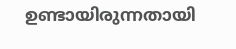ഉണ്ടായിരുന്നതായി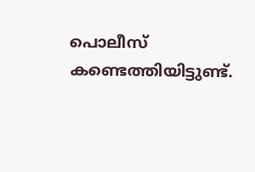പൊലീസ് കണ്ടെത്തിയിട്ടുണ്ട്.